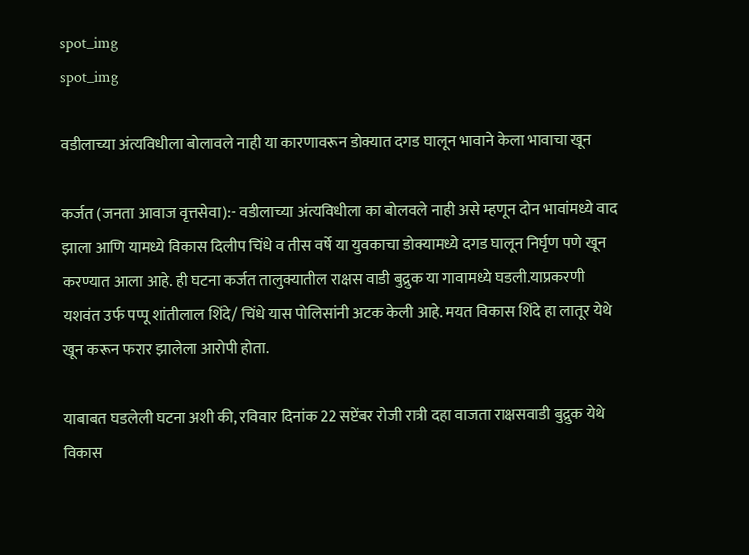spot_img
spot_img

वडीलाच्या अंत्यविधीला बोलावले नाही या कारणावरून डोक्यात दगड घालून भावाने केला भावाचा खून

कर्जत (जनता आवाज वृत्तसेवा):- वडीलाच्या अंत्यविधीला का बोलवले नाही असे म्हणून दोन भावांमध्ये वाद झाला आणि यामध्ये विकास दिलीप चिंधे व तीस वर्षे या युवकाचा डोक्यामध्ये दगड घालून निर्घृण पणे खून करण्यात आला आहे. ही घटना कर्जत तालुक्यातील राक्षस वाडी बुद्रुक या गावामध्ये घडली.याप्रकरणी यशवंत उर्फ पप्पू शांतीलाल शिंदे/ चिंधे यास पोलिसांनी अटक केली आहे. मयत विकास शिंदे हा लातूर येथे खून करून फरार झालेला आरोपी होता.

याबाबत घडलेली घटना अशी की, रविवार दिनांक 22 सप्टेंबर रोजी रात्री दहा वाजता राक्षसवाडी बुद्रुक येथे विकास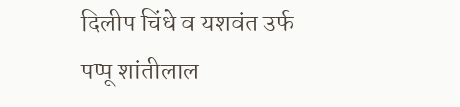दिलीप चिंधे व यशवंत उर्फ पप्पू शांतीलाल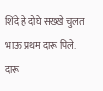शिंदे हे दोघे सख्खे चुलत भाऊ प्रथम दारू पिले. दारू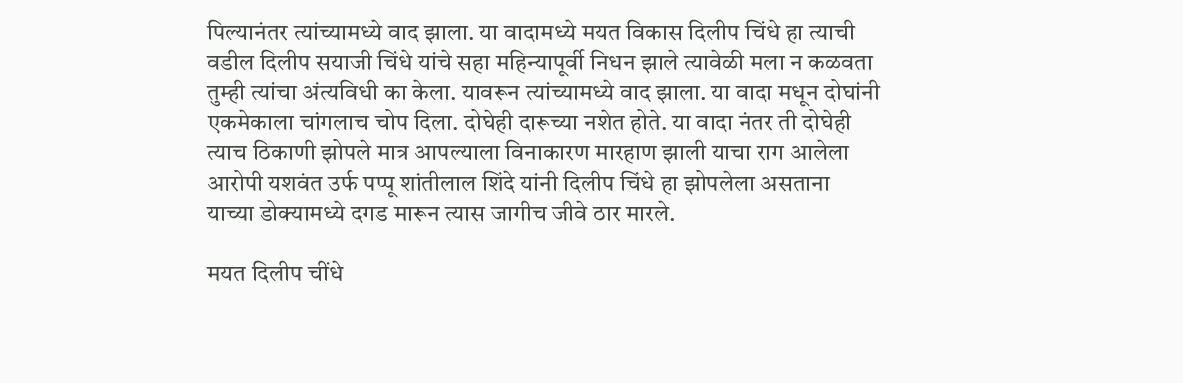पिल्यानंतर त्यांच्यामध्ये वाद झाला. या वादामध्ये मयत विकास दिलीप चिंधे हा त्याची वडील दिलीप सयाजी चिंधे यांचे सहा महिन्यापूर्वी निधन झाले त्यावेळी मला न कळवता तुम्ही त्यांचा अंत्यविधी का केला. यावरून त्यांच्यामध्ये वाद झाला. या वादा मधून दोघांनी एकमेकाला चांगलाच चोप दिला. दोघेही दारूच्या नशेत होते. या वादा नंतर ती दोघेही त्याच ठिकाणी झोपले मात्र आपल्याला विनाकारण मारहाण झाली याचा राग आलेला आरोपी यशवंत उर्फ पप्पू शांतीलाल शिंदे यांनी दिलीप चिंधे हा झोपलेला असताना याच्या डोक्यामध्ये दगड मारून त्यास जागीच जीवे ठार मारले.

मयत दिलीप चींधे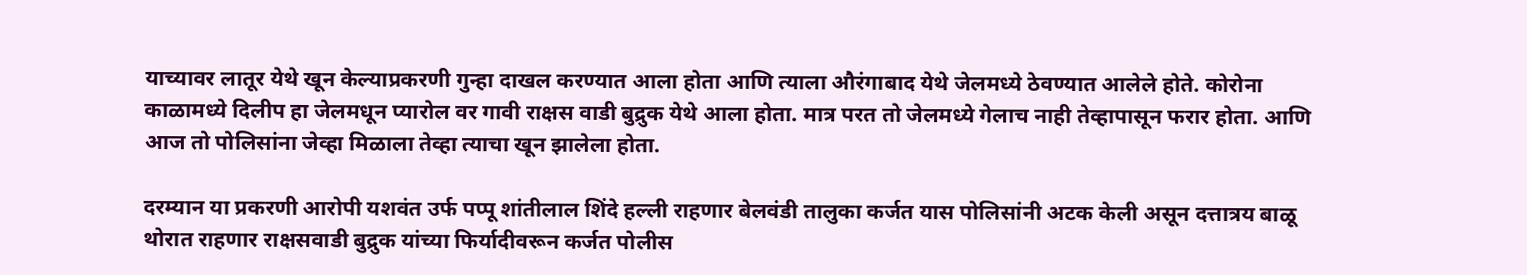याच्यावर लातूर येथे खून केल्याप्रकरणी गुन्हा दाखल करण्यात आला होता आणि त्याला औरंगाबाद येथे जेलमध्ये ठेवण्यात आलेले होते. कोरोना काळामध्ये दिलीप हा जेलमधून प्यारोल वर गावी राक्षस वाडी बुद्रुक येथे आला होता. मात्र परत तो जेलमध्ये गेलाच नाही तेव्हापासून फरार होता. आणि आज तो पोलिसांना जेव्हा मिळाला तेव्हा त्याचा खून झालेला होता.

दरम्यान या प्रकरणी आरोपी यशवंत उर्फ पप्पू शांतीलाल शिंदे हल्ली राहणार बेलवंडी तालुका कर्जत यास पोलिसांनी अटक केली असून दत्तात्रय बाळू थोरात राहणार राक्षसवाडी बुद्रुक यांच्या फिर्यादीवरून कर्जत पोलीस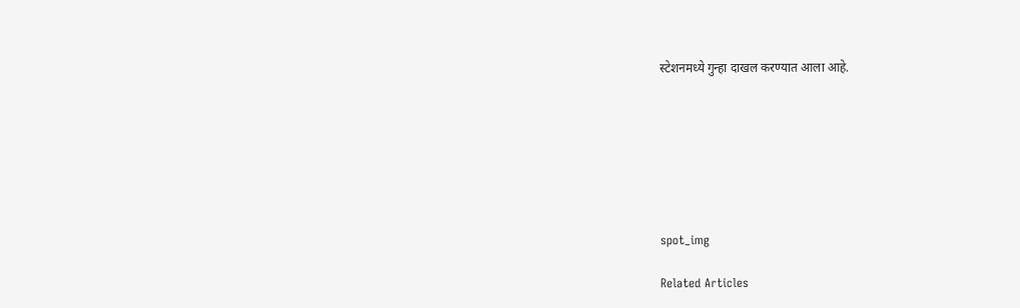स्टेशनमध्ये गुन्हा दाखल करण्यात आला आहे.







spot_img

Related Articles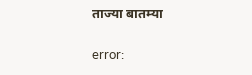ताज्या बातम्या

error: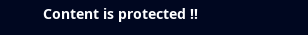Content is protected !!